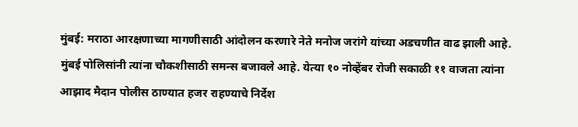मुंबई: मराठा आरक्षणाच्या मागणीसाठी आंदोलन करणारे नेते मनोज जरांगे यांच्या अडचणीत वाढ झाली आहे. मुंबई पोलिसांनी त्यांना चौकशीसाठी समन्स बजावले आहे. येत्या १० नोव्हेंबर रोजी सकाळी ११ वाजता त्यांना आझाद मैदान पोलीस ठाण्यात हजर राहण्याचे निर्देश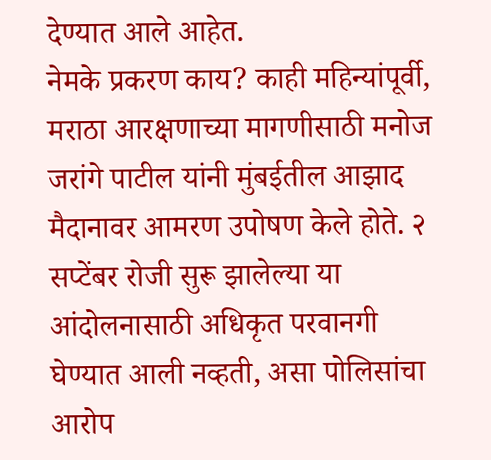देण्यात आले आहेत.
नेमके प्रकरण काय? काही महिन्यांपूर्वी, मराठा आरक्षणाच्या मागणीसाठी मनोज जरांगे पाटील यांनी मुंबईतील आझाद मैदानावर आमरण उपोषण केले होते. २ सप्टेंबर रोजी सुरू झालेल्या या आंदोलनासाठी अधिकृत परवानगी घेण्यात आली नव्हती, असा पोलिसांचा आरोप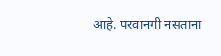आहे. परवानगी नसताना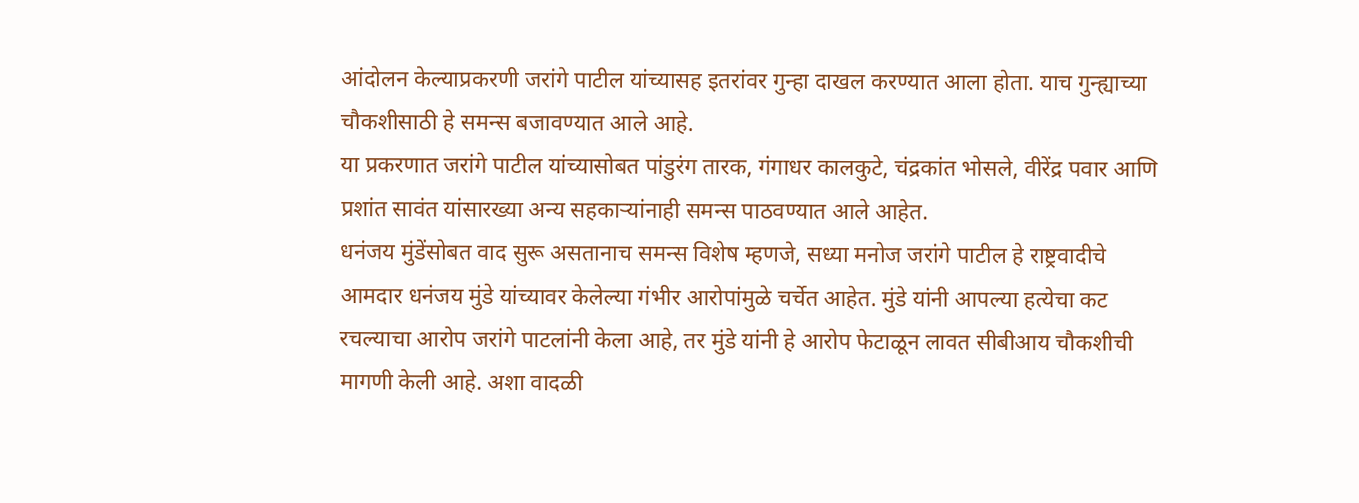आंदोलन केल्याप्रकरणी जरांगे पाटील यांच्यासह इतरांवर गुन्हा दाखल करण्यात आला होता. याच गुन्ह्याच्या चौकशीसाठी हे समन्स बजावण्यात आले आहे.
या प्रकरणात जरांगे पाटील यांच्यासोबत पांडुरंग तारक, गंगाधर कालकुटे, चंद्रकांत भोसले, वीरेंद्र पवार आणि प्रशांत सावंत यांसारख्या अन्य सहकाऱ्यांनाही समन्स पाठवण्यात आले आहेत.
धनंजय मुंडेंसोबत वाद सुरू असतानाच समन्स विशेष म्हणजे, सध्या मनोज जरांगे पाटील हे राष्ट्रवादीचे आमदार धनंजय मुंडे यांच्यावर केलेल्या गंभीर आरोपांमुळे चर्चेत आहेत. मुंडे यांनी आपल्या हत्येचा कट रचल्याचा आरोप जरांगे पाटलांनी केला आहे, तर मुंडे यांनी हे आरोप फेटाळून लावत सीबीआय चौकशीची मागणी केली आहे. अशा वादळी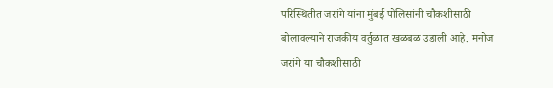परिस्थितीत जरांगे यांना मुंबई पोलिसांनी चौकशीसाठी बोलावल्याने राजकीय वर्तुळात खळबळ उडाली आहे. मनोज जरांगे या चौकशीसाठी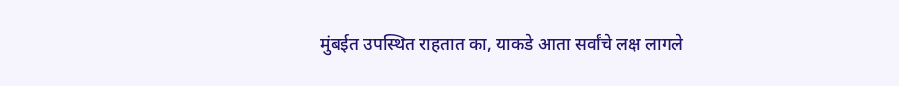मुंबईत उपस्थित राहतात का, याकडे आता सर्वांचे लक्ष लागले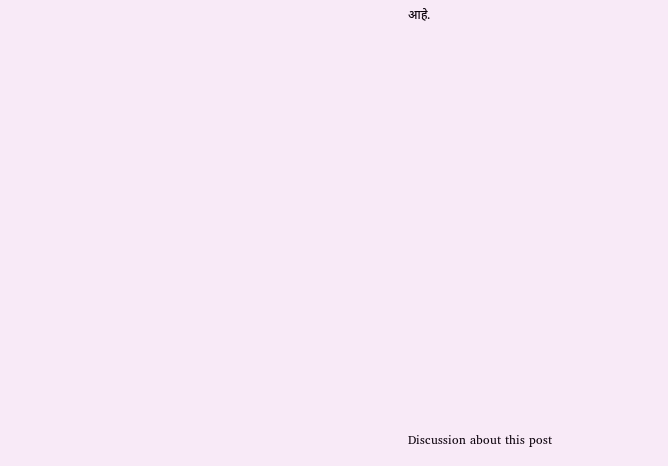आहे.















Discussion about this post